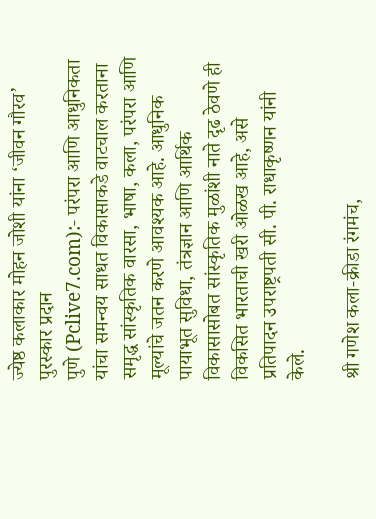ज्येष्ठ कलाकार मोहन जोशी यांना ‘जीवन गौरव’ पुरस्कार प्रदान
पुणे (Pclive7.com):- परंपरा आणि आधुनिकता यांचा समन्वय साधत विकासाकडे वाटचाल करताना समृद्ध सांस्कृतिक वारसा, भाषा, कला, परंपरा आणि मूल्यांचे जतन करणे आवश्यक आहे. आधुनिक पायाभूत सुविधा, तंत्रज्ञान आणि आर्थिक विकासासोबत सांस्कृतिक मुळांशी नाते दृढ ठेवणे ही विकसित भारताची खरी ओळख आहे, असे प्रतिपादन उपराष्ट्रपती सी. पी. राधाकृष्णन यांनी केले.

श्री गणेश कला-क्रीडा रंगमंच,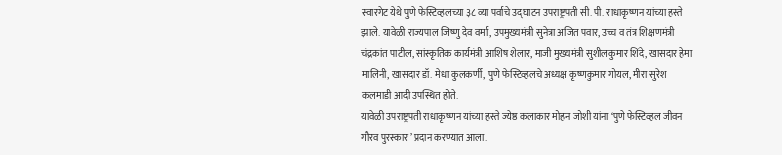स्वारगेट येथे पुणे फेस्टिव्हलच्या ३८ व्या पर्वाचे उद्घाटन उपराष्ट्रपती सी. पी. राधाकृष्णन यांच्या हस्ते झाले. यावेळी राज्यपाल जिष्णु देव वर्मा, उपमुख्यमंत्री सुनेत्रा अजित पवार, उच्च व तंत्र शिक्षणमंत्री चंद्रकांत पाटील, सांस्कृतिक कार्यमंत्री आशिष शेलार, माजी मुख्यमंत्री सुशीलकुमार शिंदे, खासदार हेमा मालिनी, खासदार डॉ. मेधा कुलकर्णी, पुणे फेस्टिव्हलचे अध्यक्ष कृष्णकुमार गोयल, मीरा सुरेश कलमाडी आदी उपस्थित होते.
यावेळी उपराष्ट्रपती राधाकृष्णन यांच्या हस्ते ज्येष्ठ कलाकार मोहन जोशी यांना ‘पुणे फेस्टिव्हल जीवन गौरव पुरस्कार’ प्रदान करण्यात आला.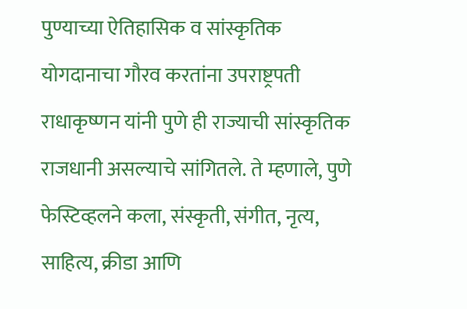पुण्याच्या ऐतिहासिक व सांस्कृतिक योगदानाचा गौरव करतांना उपराष्ट्रपती राधाकृष्णन यांनी पुणे ही राज्याची सांस्कृतिक राजधानी असल्याचे सांगितले. ते म्हणाले, पुणे फेस्टिव्हलने कला, संस्कृती, संगीत, नृत्य, साहित्य, क्रीडा आणि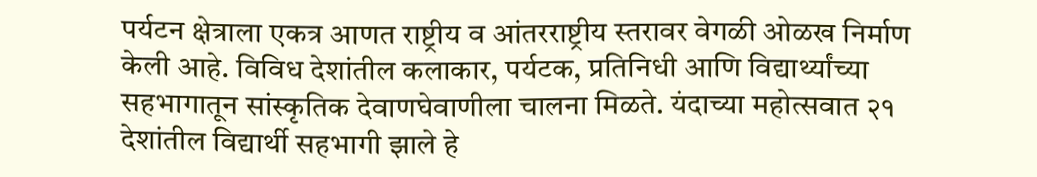पर्यटन क्षेत्राला एकत्र आणत राष्ट्रीय व आंतरराष्ट्रीय स्तरावर वेगळी ओळख निर्माण केली आहे. विविध देशांतील कलाकार, पर्यटक, प्रतिनिधी आणि विद्यार्थ्यांच्या सहभागातून सांस्कृतिक देवाणघेवाणीला चालना मिळते. यंदाच्या महोत्सवात २१ देशांतील विद्यार्थी सहभागी झाले हे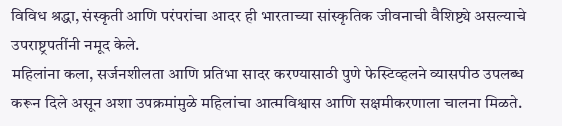विविध श्रद्धा, संस्कृती आणि परंपरांचा आदर ही भारताच्या सांस्कृतिक जीवनाची वैशिष्ट्ये असल्याचे उपराष्ट्रपतींनी नमूद केले.
महिलांना कला, सर्जनशीलता आणि प्रतिभा सादर करण्यासाठी पुणे फेस्टिव्हलने व्यासपीठ उपलब्ध करून दिले असून अशा उपक्रमांमुळे महिलांचा आत्मविश्वास आणि सक्षमीकरणाला चालना मिळते.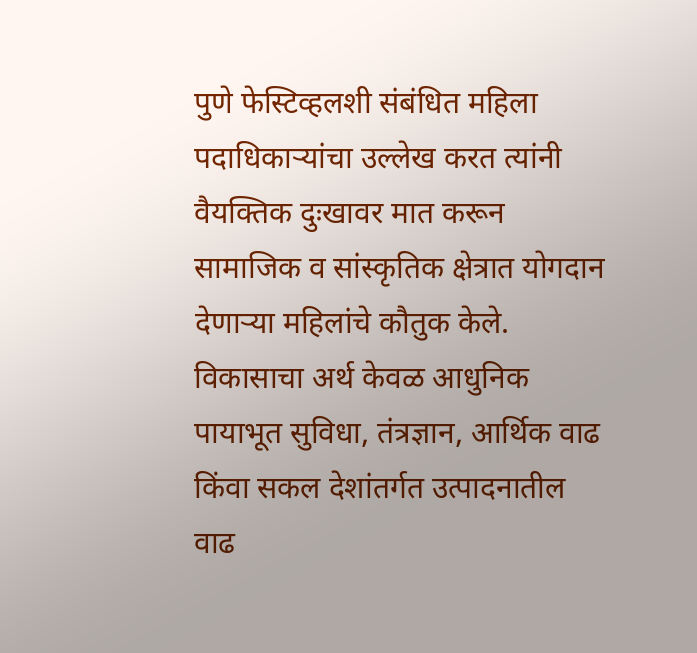पुणे फेस्टिव्हलशी संबंधित महिला पदाधिकाऱ्यांचा उल्लेख करत त्यांनी वैयक्तिक दुःखावर मात करून सामाजिक व सांस्कृतिक क्षेत्रात योगदान देणाऱ्या महिलांचे कौतुक केले.
विकासाचा अर्थ केवळ आधुनिक पायाभूत सुविधा, तंत्रज्ञान, आर्थिक वाढ किंवा सकल देशांतर्गत उत्पादनातील वाढ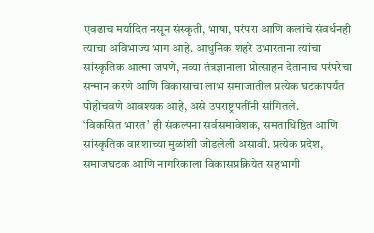एवढाच मर्यादित नसून संस्कृती, भाषा, परंपरा आणि कलांचे संवर्धनही त्याचा अविभाज्य भाग आहे. आधुनिक शहरे उभारताना त्यांचा सांस्कृतिक आत्मा जपणे, नव्या तंत्रज्ञानाला प्रोत्साहन देतानाच परंपरेचा सन्मान करणे आणि विकासाचा लाभ समाजातील प्रत्येक घटकापर्यंत पोहोचवणे आवश्यक आहे, असे उपराष्ट्रपतींनी सांगितले.
‘विकसित भारत’ ही संकल्पना सर्वसमावेशक, समताधिष्ठित आणि सांस्कृतिक वारशाच्या मुळांशी जोडलेली असावी. प्रत्येक प्रदेश, समाजघटक आणि नागरिकाला विकासप्रक्रियेत सहभागी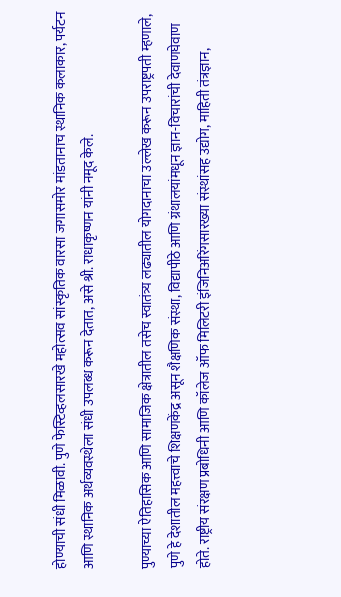होण्याची संधी मिळावी. पुणे फेस्टिव्हलसारखे महोत्सव सांस्कृतिक वारसा जगासमोर मांडतानाच स्थानिक कलाकार, पर्यटन आणि स्थानिक अर्थव्यवस्थेला संधी उपलब्ध करून देतात, असे श्री. राधाकृष्णन यांनी नमूद केले.

पुण्याच्या ऐतिहासिक आणि सामाजिक क्षेत्रातील तसेच स्वातंत्र्य लढ्यातील योगदानाचा उल्लेख करून उपराष्ट्रपती म्हणाले, पुणे हे देशातील महत्त्वाचे शिक्षणकेंद्र असून शैक्षणिक संस्था, विद्यापीठे आणि ग्रंथालयांमधून ज्ञान-विचारांची देवाणघेवाण होते. राष्ट्रीय संरक्षण प्रबोधिनी आणि कॉलेज ऑफ मिलिटरी इंजिनिअरिंगसारख्या संस्थांसह उद्योग, माहिती तंत्रज्ञान,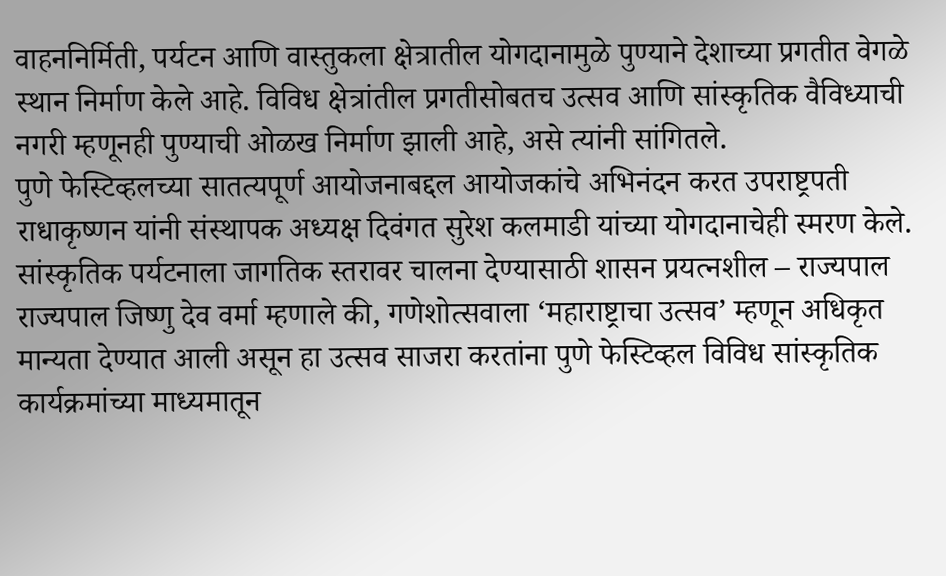वाहननिर्मिती, पर्यटन आणि वास्तुकला क्षेत्रातील योगदानामुळे पुण्याने देशाच्या प्रगतीत वेगळे स्थान निर्माण केले आहे. विविध क्षेत्रांतील प्रगतीसोबतच उत्सव आणि सांस्कृतिक वैविध्याची नगरी म्हणूनही पुण्याची ओळख निर्माण झाली आहे, असे त्यांनी सांगितले.
पुणे फेस्टिव्हलच्या सातत्यपूर्ण आयोजनाबद्दल आयोजकांचे अभिनंदन करत उपराष्ट्रपती राधाकृष्णन यांनी संस्थापक अध्यक्ष दिवंगत सुरेश कलमाडी यांच्या योगदानाचेही स्मरण केले.
सांस्कृतिक पर्यटनाला जागतिक स्तरावर चालना देण्यासाठी शासन प्रयत्नशील – राज्यपाल
राज्यपाल जिष्णु देव वर्मा म्हणाले की, गणेशोत्सवाला ‘महाराष्ट्राचा उत्सव’ म्हणून अधिकृत मान्यता देण्यात आली असून हा उत्सव साजरा करतांना पुणे फेस्टिव्हल विविध सांस्कृतिक कार्यक्रमांच्या माध्यमातून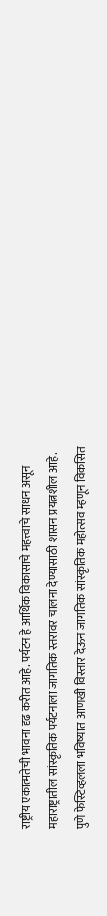राष्ट्रीय एकात्मतेची भावना दृढ करीत आहे. पर्यटन हे आर्थिक विकासाचे महत्त्वाचे साधन असून महाराष्ट्रातील सांस्कृतिक पर्यटनाला जागतिक स्तरावर चालना देण्यासाठी शासन प्रयत्नशील आहे. पुणे फेस्टिव्हलला भविष्यात आणखी विस्तार देऊन जागतिक सांस्कृतिक महोत्सव म्हणून विकसित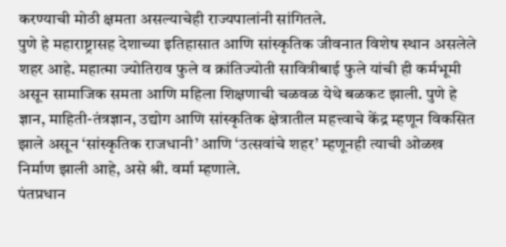करण्याची मोठी क्षमता असल्याचेही राज्यपालांनी सांगितले.
पुणे हे महाराष्ट्रासह देशाच्या इतिहासात आणि सांस्कृतिक जीवनात विशेष स्थान असलेले शहर आहे. महात्मा ज्योतिराव फुले व क्रांतिज्योती सावित्रीबाई फुले यांची ही कर्मभूमी असून सामाजिक समता आणि महिला शिक्षणाची चळवळ येथे बळकट झाली. पुणे हे ज्ञान, माहिती-तंत्रज्ञान, उद्योग आणि सांस्कृतिक क्षेत्रातील महत्त्वाचे केंद्र म्हणून विकसित झाले असून ‘सांस्कृतिक राजधानी’ आणि ‘उत्सवांचे शहर’ म्हणूनही त्याची ओळख निर्माण झाली आहे, असे श्री. वर्मा म्हणाले.
पंतप्रधान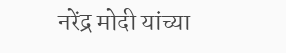नरेंद्र मोदी यांच्या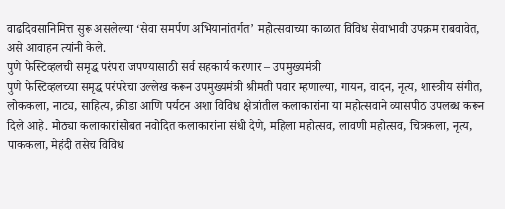वाढदिवसानिमित्त सुरू असलेल्या ‘सेवा समर्पण अभियानांतर्गत’ महोत्सवाच्या काळात विविध सेवाभावी उपक्रम राबवावेत, असे आवाहन त्यांनी केले.
पुणे फेस्टिव्हलची समृद्ध परंपरा जपण्यासाठी सर्व सहकार्य करणार – उपमुख्यमंत्री
पुणे फेस्टिव्हलच्या समृद्ध परंपरेचा उल्लेख करून उपमुख्यमंत्री श्रीमती पवार म्हणाल्या, गायन, वादन, नृत्य, शास्त्रीय संगीत, लोककला, नाट्य, साहित्य, क्रीडा आणि पर्यटन अशा विविध क्षेत्रांतील कलाकारांना या महोत्सवाने व्यासपीठ उपलब्ध करून दिले आहे. मोठ्या कलाकारांसोबत नवोदित कलाकारांना संधी देणे, महिला महोत्सव, लावणी महोत्सव, चित्रकला, नृत्य, पाककला, मेहंदी तसेच विविध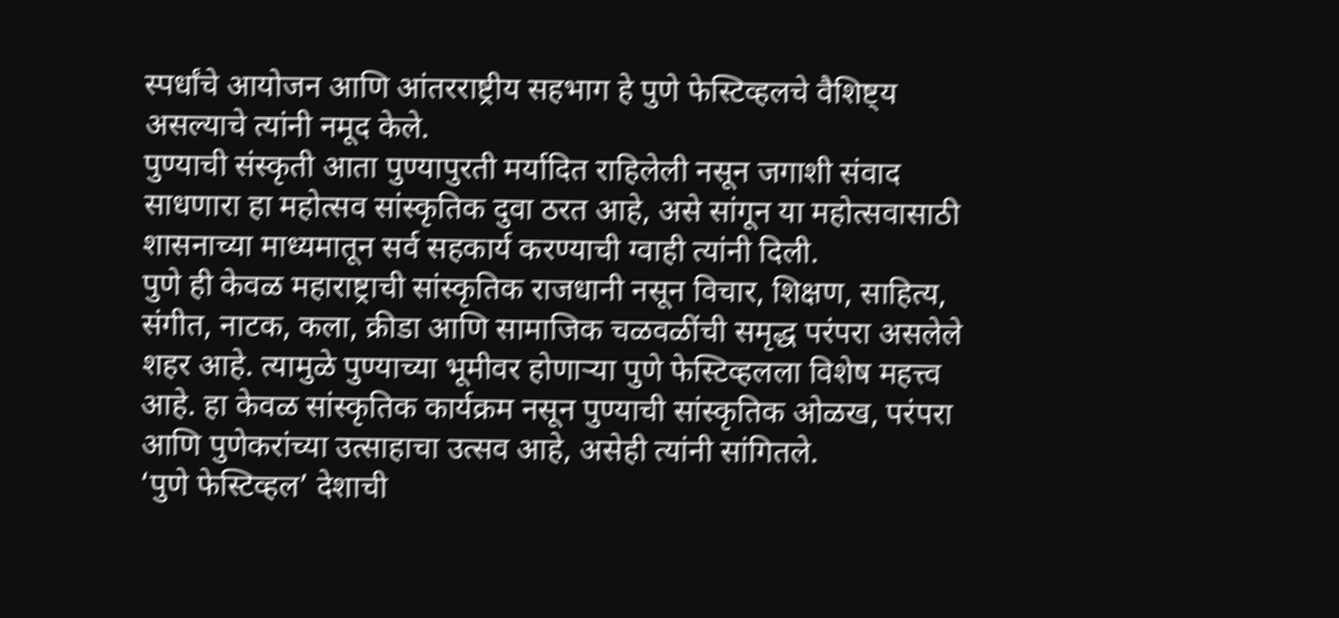स्पर्धांचे आयोजन आणि आंतरराष्ट्रीय सहभाग हे पुणे फेस्टिव्हलचे वैशिष्ट्य असल्याचे त्यांनी नमूद केले.
पुण्याची संस्कृती आता पुण्यापुरती मर्यादित राहिलेली नसून जगाशी संवाद साधणारा हा महोत्सव सांस्कृतिक दुवा ठरत आहे, असे सांगून या महोत्सवासाठी शासनाच्या माध्यमातून सर्व सहकार्य करण्याची ग्वाही त्यांनी दिली.
पुणे ही केवळ महाराष्ट्राची सांस्कृतिक राजधानी नसून विचार, शिक्षण, साहित्य, संगीत, नाटक, कला, क्रीडा आणि सामाजिक चळवळींची समृद्ध परंपरा असलेले शहर आहे. त्यामुळे पुण्याच्या भूमीवर होणाऱ्या पुणे फेस्टिव्हलला विशेष महत्त्व आहे. हा केवळ सांस्कृतिक कार्यक्रम नसून पुण्याची सांस्कृतिक ओळख, परंपरा आणि पुणेकरांच्या उत्साहाचा उत्सव आहे, असेही त्यांनी सांगितले.
‘पुणे फेस्टिव्हल’ देशाची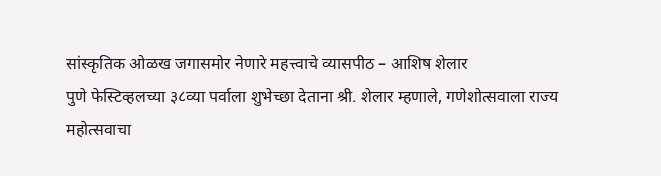सांस्कृतिक ओळख जगासमोर नेणारे महत्त्वाचे व्यासपीठ – आशिष शेलार
पुणे फेस्टिव्हलच्या ३८व्या पर्वाला शुभेच्छा देताना श्री. शेलार म्हणाले, गणेशोत्सवाला राज्य महोत्सवाचा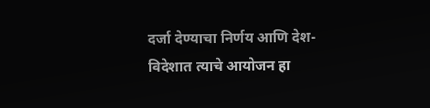दर्जा देण्याचा निर्णय आणि देश-विदेशात त्याचे आयोजन हा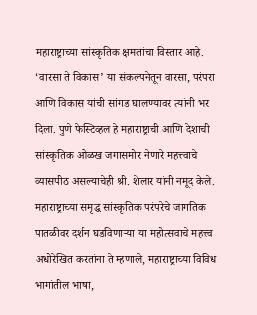महाराष्ट्राच्या सांस्कृतिक क्षमतांचा विस्तार आहे. ‘वारसा ते विकास’ या संकल्पनेतून वारसा, परंपरा आणि विकास यांची सांगड घालण्यावर त्यांनी भर दिला. पुणे फेस्टिव्हल हे महाराष्ट्राची आणि देशाची सांस्कृतिक ओळख जगासमोर नेणारे महत्त्वाचे व्यासपीठ असल्याचेही श्री. शेलार यांनी नमूद केले.
महाराष्ट्राच्या समृद्ध सांस्कृतिक परंपरेचे जागतिक पातळीवर दर्शन घडविणाऱ्या या महोत्सवाचे महत्त्व अधोरेखित करतांना ते म्हणाले, महाराष्ट्राच्या विविध भागांतील भाषा,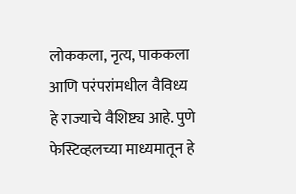लोककला, नृत्य, पाककला आणि परंपरांमधील वैविध्य हे राज्याचे वैशिष्ट्य आहे. पुणे फेस्टिव्हलच्या माध्यमातून हे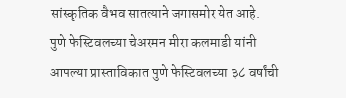सांस्कृतिक वैभव सातत्याने जगासमोर येत आहे.
पुणे फेस्टिवलच्या चेअरमन मीरा कलमाडी यांनी आपल्या प्रास्ताविकात पुणे फेस्टिवलच्या ३८ वर्षांची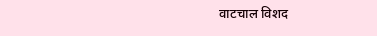वाटचाल विशद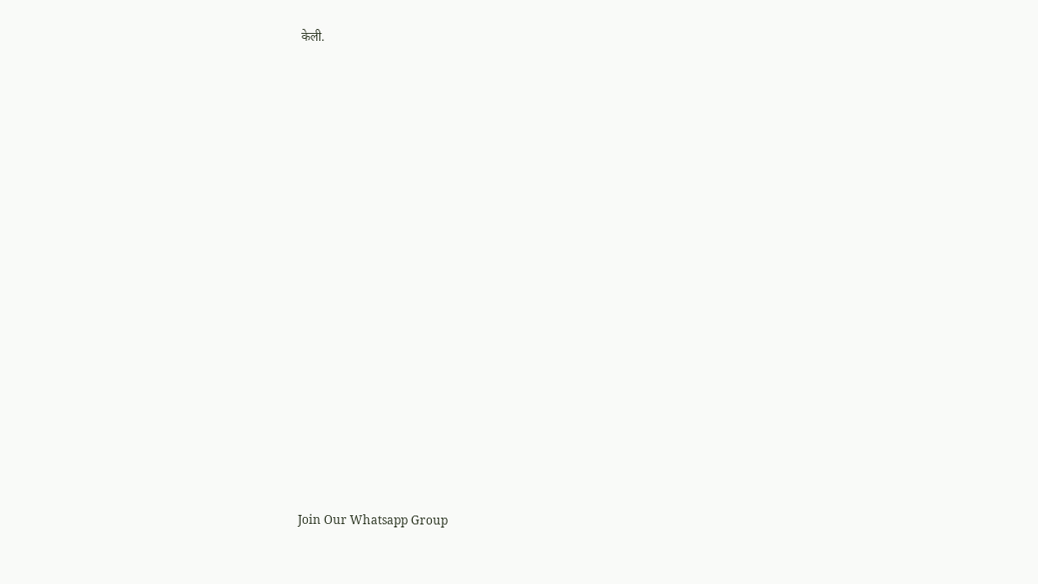केली.



















Join Our Whatsapp Group